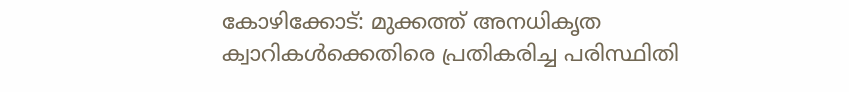കോഴിക്കോട്: മുക്കത്ത് അനധികൃത ക്വാറികൾക്കെതിരെ പ്രതികരിച്ച പരിസ്ഥിതി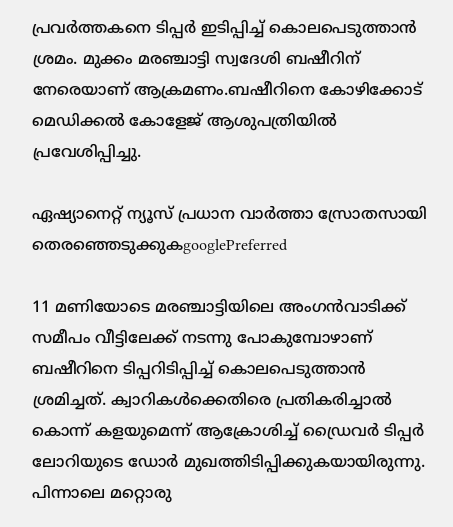പ്രവർത്തകനെ ടിപ്പർ ഇടിപ്പിച്ച് കൊലപെടുത്താൻ ശ്രമം. മുക്കം മരഞ്ചാട്ടി സ്വദേശി ബഷീറിന് നേരെയാണ് ആക്രമണം.ബഷീറിനെ കോഴിക്കോട് മെഡിക്കൽ കോളേജ് ആശുപത്രിയിൽ പ്രവേശിപ്പിച്ചു.

ഏഷ്യാനെറ്റ് ന്യൂസ് പ്രധാന വാർത്താ സ്രോതസായി തെരഞ്ഞെടുക്കുകgooglePreferred

11 മണിയോടെ മരഞ്ചാട്ടിയിലെ അംഗൻവാടിക്ക് സമീപം വീട്ടിലേക്ക് നടന്നു പോകുമ്പോഴാണ് ബഷീറിനെ ടിപ്പറിടിപ്പിച്ച് കൊലപെടുത്താൻ ശ്രമിച്ചത്. ക്വാറികൾക്കെതിരെ പ്രതികരിച്ചാൽ കൊന്ന് കളയുമെന്ന് ആക്രോശിച്ച് ഡ്രൈവർ ടിപ്പർ ലോറിയുടെ ഡോർ മുഖത്തിടിപ്പിക്കുകയായിരുന്നു. പിന്നാലെ മറ്റൊരു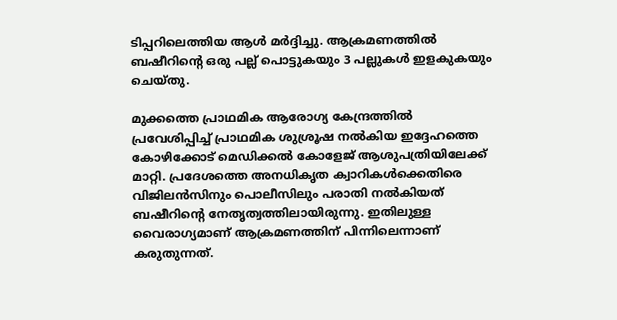ടിപ്പറിലെത്തിയ ആൾ മർദ്ദിച്ചു. ആക്രമണത്തിൽ ബഷീറിന്‍റെ ഒരു പല്ല് പൊട്ടുകയും 3 പല്ലുകൾ ഇളകുകയും ചെയ്തു.

മുക്കത്തെ പ്രാഥമിക ആരോഗ്യ കേന്ദ്രത്തിൽ പ്രവേശിപ്പിച്ച് പ്രാഥമിക ശുശ്രൂഷ നൽകിയ ഇദ്ദേഹത്തെ കോഴിക്കോട് മെഡിക്കൽ കോളേജ് ആശുപത്രിയിലേക്ക് മാറ്റി. പ്രദേശത്തെ അനധികൃത ക്വാറികൾക്കെതിരെ വിജിലൻസിനും പൊലീസിലും പരാതി നൽകിയത് ബഷീറിന്‍റെ നേതൃത്വത്തിലായിരുന്നു. ഇതിലുള്ള വൈരാഗ്യമാണ് ആക്രമണത്തിന് പിന്നിലെന്നാണ് കരുതുന്നത്.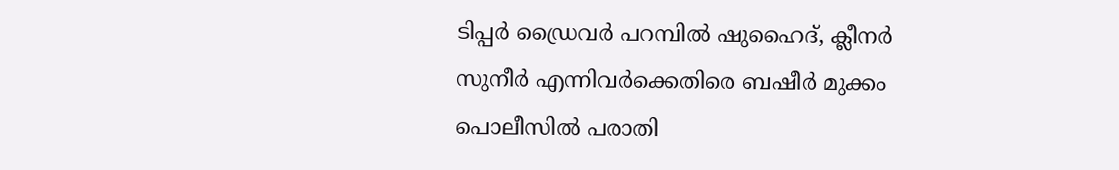ടിപ്പർ ഡ്രൈവർ പറമ്പിൽ ഷുഹൈദ്, ക്ലീനർ സുനീർ എന്നിവർക്കെതിരെ ബഷീർ മുക്കം പൊലീസിൽ പരാതി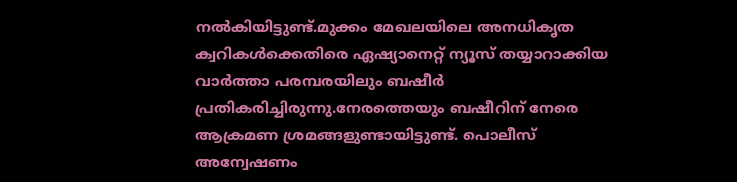നൽകിയിട്ടുണ്ട്.മുക്കം മേഖലയിലെ അനധികൃത ക്വറികൾക്കെതിരെ ഏഷ്യാനെറ്റ് ന്യൂസ് തയ്യാറാക്കിയ വാർത്താ പരമ്പരയിലും ബഷീർ പ്രതികരിച്ചിരുന്നു.നേരത്തെയും ബഷീറിന് നേരെ ആക്രമണ ശ്രമങ്ങളുണ്ടായിട്ടുണ്ട്. പൊലീസ് അന്വേഷണം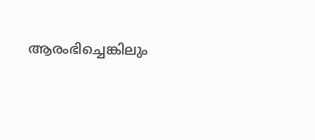ആരംഭിച്ചെങ്കിലും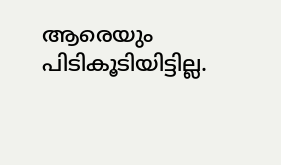ആരെയും പിടികൂടിയിട്ടില്ല.